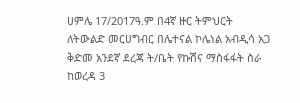ሀምሌ 17/2017ዓ.ም በ4ኛ ዙር ትምህርት ለትውልድ መርሀግብር በሌተናል ኮሌነል አብዲሳ አጋ ቅድመ አንደኛ ደረጃ ት/ቤት የኩሽና ማስፋፋት ስራ ከወረዳ 3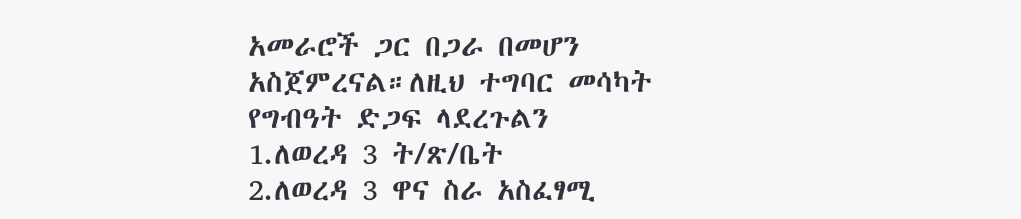አመራሮች ጋር በጋራ በመሆን አስጀምረናል።ለዚህ ተግባር መሳካት የግብዓት ድጋፍ ላደረጉልን
1.ለወረዳ 3 ት/ጽ/ቤት
2.ለወረዳ 3 ዋና ስራ አስፈፃሚ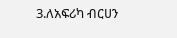3.ለአፍሪካ ብርሀን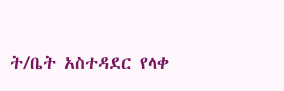ት/ቤት አስተዳደር የላቀ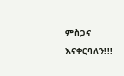ምስጋና እናቀርባለን!!!